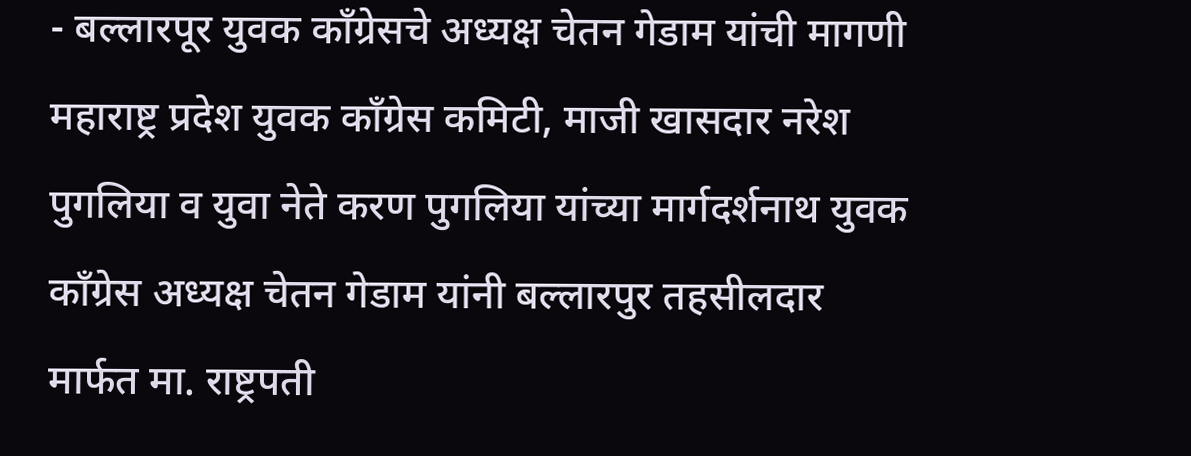- बल्लारपूर युवक काँग्रेसचे अध्यक्ष चेतन गेडाम यांची मागणी
महाराष्ट्र प्रदेश युवक काँग्रेस कमिटी, माजी खासदार नरेश पुगलिया व युवा नेते करण पुगलिया यांच्या मार्गदर्शनाथ युवक काँग्रेस अध्यक्ष चेतन गेडाम यांनी बल्लारपुर तहसीलदार मार्फत मा. राष्ट्रपती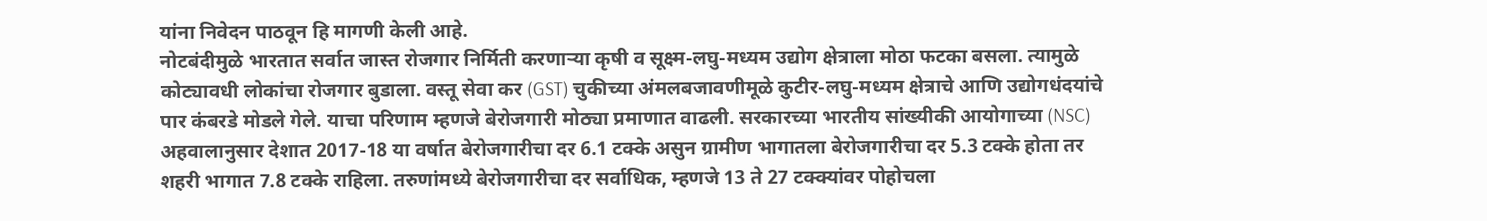यांना निवेदन पाठवून हि मागणी केली आहे.
नोटबंदीमुळे भारतात सर्वात जास्त रोजगार निर्मिती करणाऱ्या कृषी व सूक्ष्म-लघु-मध्यम उद्योग क्षेत्राला मोठा फटका बसला. त्यामुळे कोट्यावधी लोकांचा रोजगार बुडाला. वस्तू सेवा कर (GST) चुकीच्या अंमलबजावणीमूळे कुटीर-लघु-मध्यम क्षेत्राचे आणि उद्योगधंदयांचे पार कंबरडे मोडले गेले. याचा परिणाम म्हणजे बेरोजगारी मोठ्या प्रमाणात वाढली. सरकारच्या भारतीय सांख्यीकी आयोगाच्या (NSC) अहवालानुसार देशात 2017-18 या वर्षात बेरोजगारीचा दर 6.1 टक्के असुन ग्रामीण भागातला बेरोजगारीचा दर 5.3 टक्के होता तर शहरी भागात 7.8 टक्के राहिला. तरुणांमध्ये बेरोजगारीचा दर सर्वाधिक, म्हणजे 13 ते 27 टक्क्यांवर पोहोचला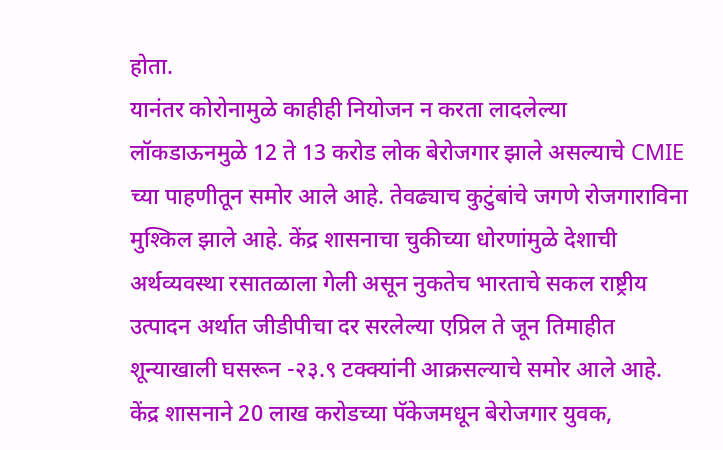होता.
यानंतर कोरोनामुळे काहीही नियोजन न करता लादलेल्या लॉकडाऊनमुळे 12 ते 13 करोड लोक बेरोजगार झाले असल्याचे CMIE च्या पाहणीतून समोर आले आहे. तेवढ्याच कुटुंबांचे जगणे रोजगाराविना मुश्किल झाले आहे. केंद्र शासनाचा चुकीच्या धोरणांमुळे देशाची अर्थव्यवस्था रसातळाला गेली असून नुकतेच भारताचे सकल राष्ट्रीय उत्पादन अर्थात जीडीपीचा दर सरलेल्या एप्रिल ते जून तिमाहीत शून्याखाली घसरून -२३.९ टक्क्यांनी आक्रसल्याचे समोर आले आहे.
केंद्र शासनाने 20 लाख करोडच्या पॅकेजमधून बेरोजगार युवक,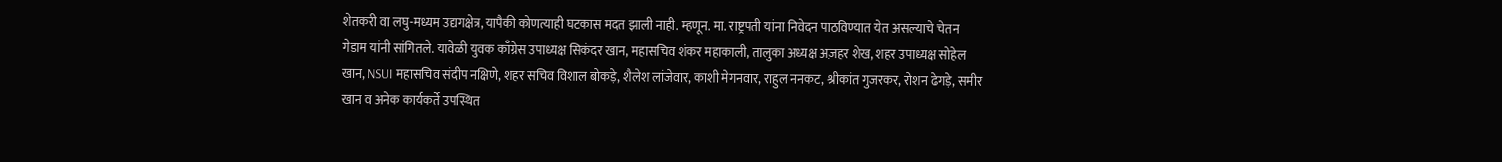शेतकरी वा लघु-मध्यम उद्यगक्षेत्र, यापैकी कोणत्याही घटकास मदत झाली नाही. म्हणून. मा. राष्ट्रपती यांना निवेदन पाठविण्यात येत असल्याचे चेतन गेडाम यांनी सांगितले. यावेळी युवक काँग्रेस उपाध्यक्ष सिकंदर खान, महासचिव शंकर महाकाली, तालुका अध्यक्ष अज़हर शेख, शहर उपाध्यक्ष सोहेल खान, NSUI महासचिव संदीप नक्षिणे, शहर सचिव विशाल बोकड़े, शैलेश लांजेवार, काशी मेगनवार, राहुल ननकट, श्रीकांत गुजरकर, रोशन ढेगड़े, समीर खान व अनेक कार्यकर्ते उपस्थित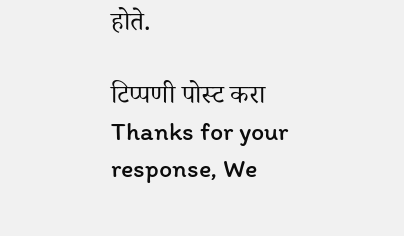होते.

टिप्पणी पोस्ट करा
Thanks for your response, We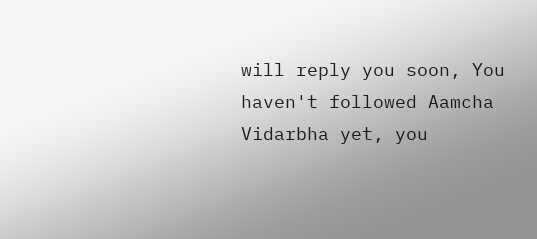will reply you soon, You haven't followed Aamcha Vidarbha yet, you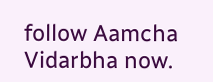follow Aamcha Vidarbha now.